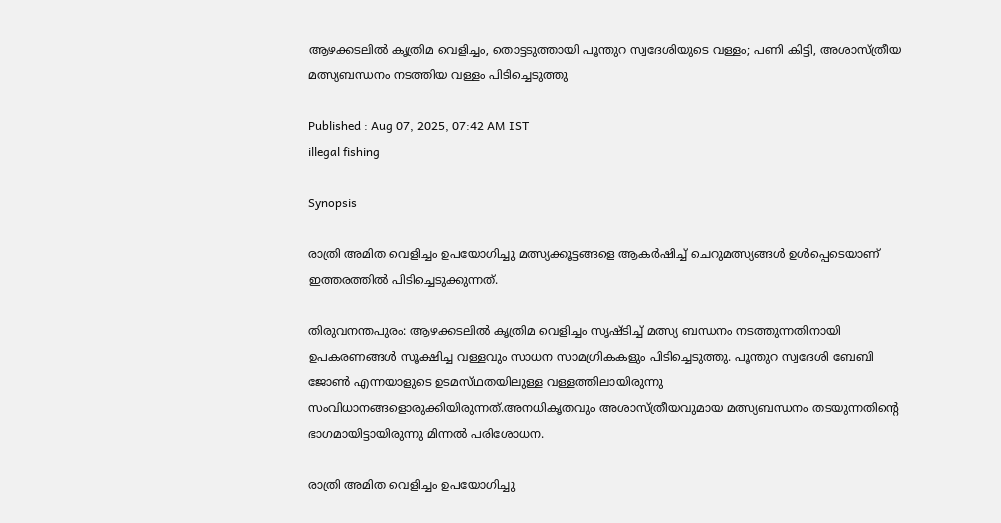ആഴക്കടലിൽ കൃത്രിമ വെളിച്ചം, തൊട്ടടുത്തായി പൂന്തുറ സ്വദേശിയുടെ വള്ളം; പണി കിട്ടി, അശാസ്ത്രീയ മത്സ്യബന്ധനം നടത്തിയ വള്ളം പിടിച്ചെടുത്തു

Published : Aug 07, 2025, 07:42 AM IST
illegal fishing

Synopsis

രാത്രി അമിത വെളിച്ചം ഉപയോഗിച്ചു മത്സ്യക്കൂട്ടങ്ങളെ ആകർഷിച്ച് ചെറുമത്സ്യങ്ങൾ ഉൾപ്പെടെയാണ് ഇത്തരത്തിൽ പിടിച്ചെടുക്കുന്നത്.

തിരുവനന്തപുരം: ആഴക്കടലിൽ കൃത്രിമ വെളിച്ചം സൃഷ്ടിച്ച് മത്സ്യ ബന്ധനം നടത്തുന്നതിനായി ഉപകരണങ്ങൾ സൂക്ഷിച്ച വള്ളവും സാധന സാമഗ്രികകളും പിടിച്ചെടുത്തു. പൂന്തുറ സ്വദേശി ബേബി ജോൺ എന്നയാളുടെ ഉടമസ്‌ഥതയിലുള്ള വള്ളത്തിലായിരുന്നു സംവിധാനങ്ങളൊരുക്കിയിരുന്നത്.അനധികൃതവും അശാസ്ത്രീയവുമായ മത്സ്യബന്ധനം തടയുന്നതിന്‍റെ ഭാഗമായിട്ടായിരുന്നു മിന്നൽ പരിശോധന.

രാത്രി അമിത വെളിച്ചം ഉപയോഗിച്ചു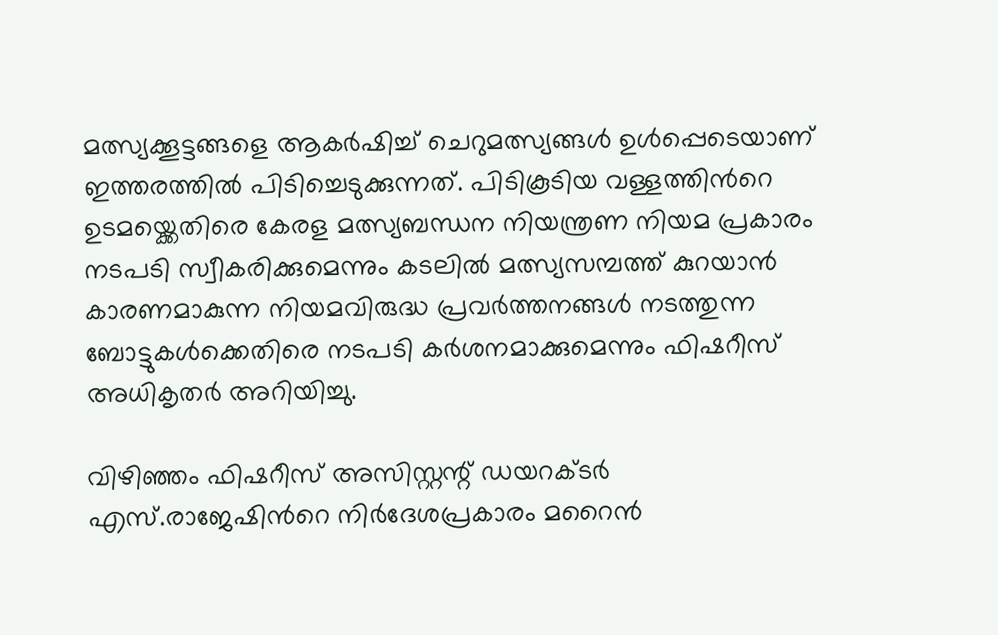മത്സ്യക്കൂട്ടങ്ങളെ ആകർഷിച്ച് ചെറുമത്സ്യങ്ങൾ ഉൾപ്പെടെയാണ് ഇത്തരത്തിൽ പിടിച്ചെടുക്കുന്നത്. പിടികൂടിയ വള്ളത്തിന്‍റെ ഉടമയ്ക്കെതിരെ കേരള മത്സ്യബന്ധന നിയന്ത്രണ നിയമ പ്രകാരം നടപടി സ്വീകരിക്കുമെന്നും കടലിൽ മത്സ്യസമ്പത്ത് കുറയാൻ കാരണമാകുന്ന നിയമവിരുദ്ധ പ്രവർത്തനങ്ങൾ നടത്തുന്ന ബോട്ടുകൾക്കെതിരെ നടപടി കർശനമാക്കുമെന്നും ഫിഷറീസ് അധികൃതർ അറിയിച്ചു.

വിഴിഞ്ഞം ഫിഷറീസ് അസിസ്റ്റന്റ് ഡയറക്ടർ എസ്.രാജേഷിന്‍റെ നിർദേശപ്രകാരം മറൈൻ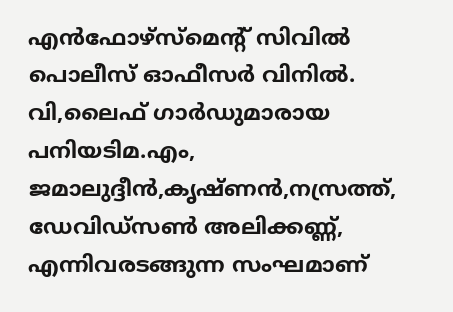എൻഫോഴ്‌സ്‌മെന്റ് സിവിൽ പൊലീസ് ഓഫീസർ വിനിൽ. വി,ലൈഫ് ഗാർഡുമാരായ പനിയടിമ.എം, ജമാലുദ്ദീൻ,കൃഷ്ണൻ,നസ്രത്ത്‌, ഡേവിഡ്‌സൺ അലിക്കണ്ണ്, എന്നിവരടങ്ങുന്ന സംഘമാണ്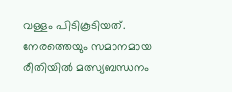വള്ളം പിടികൂടിയത്. നേരത്തെയും സമാനമായ രീതിയിൽ മത്സ്യബന്ധനം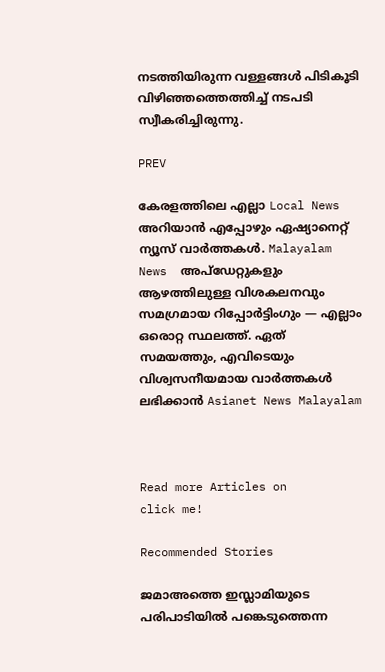നടത്തിയിരുന്ന വള്ളങ്ങൾ പിടികൂടി വിഴിഞ്ഞത്തെത്തിച്ച് നടപടി സ്വീകരിച്ചിരുന്നു.

PREV

കേരളത്തിലെ എല്ലാ Local News അറിയാൻ എപ്പോഴും ഏഷ്യാനെറ്റ് ന്യൂസ് വാർത്തകൾ. Malayalam News  അപ്‌ഡേറ്റുകളും ആഴത്തിലുള്ള വിശകലനവും സമഗ്രമായ റിപ്പോർട്ടിംഗും — എല്ലാം ഒരൊറ്റ സ്ഥലത്ത്. ഏത് സമയത്തും, എവിടെയും വിശ്വസനീയമായ വാർത്തകൾ ലഭിക്കാൻ Asianet News Malayalam



Read more Articles on
click me!

Recommended Stories

ജമാഅത്തെ ഇസ്ലാമിയുടെ പരിപാടിയിൽ പങ്കെടുത്തെന്ന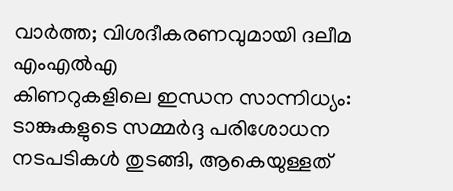വാർത്ത; വിശദീകരണവുമായി ദലീമ എംഎൽഎ
കിണറുകളിലെ ഇന്ധന സാന്നിധ്യം: ടാങ്കുകളുടെ സമ്മർദ്ദ പരിശോധന നടപടികൾ തുടങ്ങി, ആകെയുള്ളത്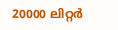20000 ലിറ്റർ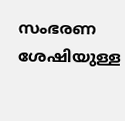സംഭരണ ശേഷിയുള്ള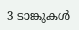3 ടാങ്കുകൾ